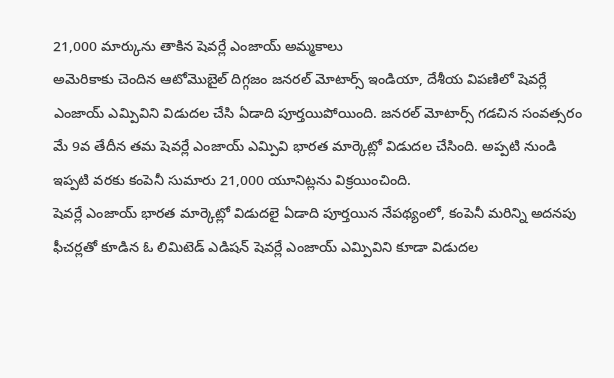21,000 మార్కును తాకిన షెవర్లే ఎంజాయ్ అమ్మకాలు
అమెరికాకు చెందిన ఆటోమొబైల్ దిగ్గజం జనరల్ మోటార్స్ ఇండియా, దేశీయ విపణిలో షెవర్లే ఎంజాయ్ ఎమ్పివిని విడుదల చేసి ఏడాది పూర్తయిపోయింది. జనరల్ మోటార్స్ గడచిన సంవత్సరం మే 9వ తేదీన తమ షెవర్లే ఎంజాయ్ ఎమ్పివి భారత మార్కెట్లో విడుదల చేసింది. అప్పటి నుండి ఇప్పటి వరకు కంపెనీ సుమారు 21,000 యూనిట్లను విక్రయించింది.
షెవర్లే ఎంజాయ్ భారత మార్కెట్లో విడుదలై ఏడాది పూర్తయిన నేపథ్యంలో, కంపెనీ మరిన్ని అదనపు ఫీచర్లతో కూడిన ఓ లిమిటెడ్ ఎడిషన్ షెవర్లే ఎంజాయ్ ఎమ్పివిని కూడా విడుదల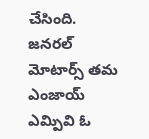చేసింది. జనరల్ మోటార్స్ తమ ఎంజాయ్ ఎమ్పివి ఓ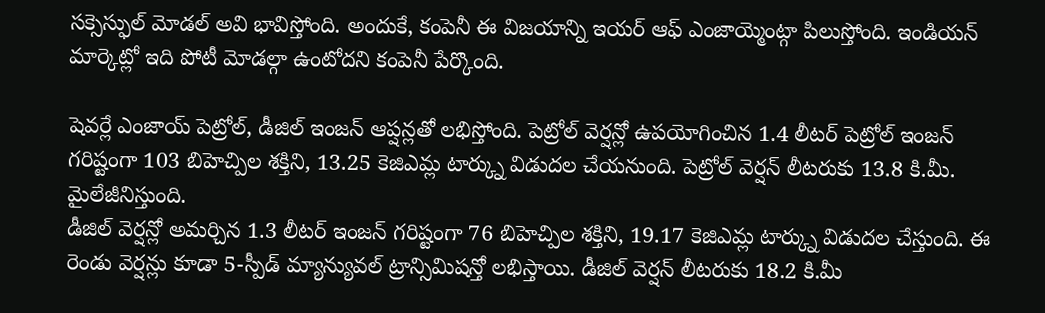సక్సెస్ఫుల్ మోడల్ అవి భావిస్తోంది. అందుకే, కంపెనీ ఈ విజయాన్ని ఇయర్ ఆఫ్ ఎంజాయ్మెంట్గా పిలుస్తోంది. ఇండియన్ మార్కెట్లో ఇది పోటీ మోడల్గా ఉంటోదని కంపెనీ పేర్కొంది.

షెవర్లే ఎంజాయ్ పెట్రోల్, డీజిల్ ఇంజన్ ఆప్షన్లతో లభిస్తోంది. పెట్రోల్ వెర్షన్లో ఉపయోగించిన 1.4 లీటర్ పెట్రోల్ ఇంజన్ గరిష్టంగా 103 బిహెచ్పిల శక్తిని, 13.25 కెజిఎమ్ల టార్క్ను విడుదల చేయనుంది. పెట్రోల్ వెర్షన్ లీటరుకు 13.8 కి.మీ. మైలేజీనిస్తుంది.
డీజిల్ వెర్షన్లో అమర్చిన 1.3 లీటర్ ఇంజన్ గరిష్టంగా 76 బిహెచ్పిల శక్తిని, 19.17 కెజిఎమ్ల టార్క్ను విడుదల చేస్తుంది. ఈ రెండు వెర్షన్లు కూడా 5-స్పీడ్ మ్యాన్యువల్ ట్రాన్సిమిషన్తో లభిస్తాయి. డీజిల్ వెర్షన్ లీటరుకు 18.2 కి.మీ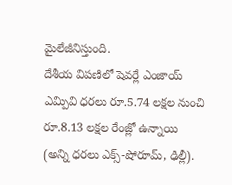మైలేజీనిస్తుంది.
దేశీయ విపణిలో షెవర్లే ఎంజాయ్ ఎమ్పివి ధరలు రూ.5.74 లక్షల నుంచి రూ.8.13 లక్షల రేంజ్లో ఉన్నాయి (అన్ని ధరలు ఎక్స్-షోరూమ్, ఢిల్లీ).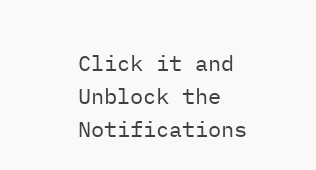Click it and Unblock the Notifications